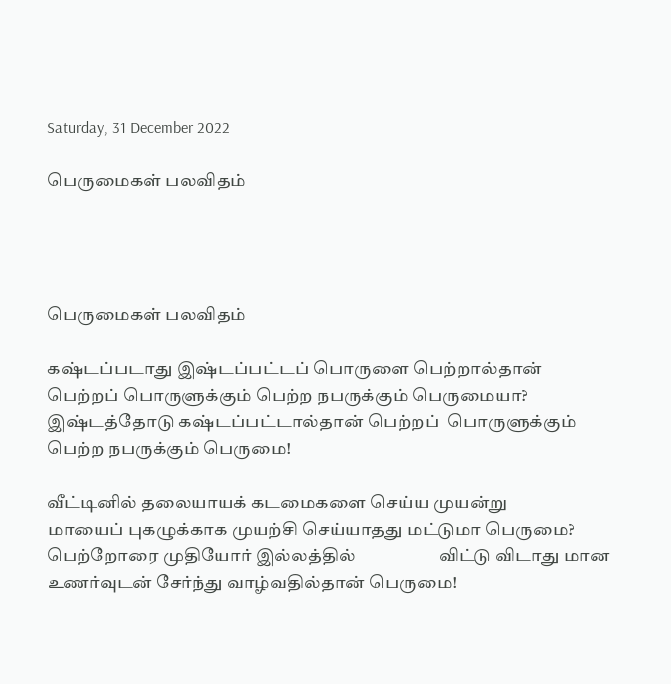Saturday, 31 December 2022

பெருமைகள் பலவிதம்




பெருமைகள் பலவிதம்

கஷ்டப்படாது இஷ்டப்பட்டப் பொருளை பெற்றால்தான்                                                            பெற்றப் பொருளுக்கும் பெற்ற நபருக்கும் பெருமையா?
இஷ்டத்தோடு கஷ்டப்பட்டால்தான் பெற்றப்  பொருளுக்கும்                                                              பெற்ற நபருக்கும் பெருமை!

வீட்டினில் தலையாயக் கடமைகளை செய்ய முயன்று                                                            மாயைப் புகழுக்காக முயற்சி செய்யாதது மட்டுமா பெருமை?                                                      பெற்றோரை முதியோர் இல்லத்தில்                    விட்டு விடாது மான உணர்வுடன் சேர்ந்து வாழ்வதில்தான் பெருமை!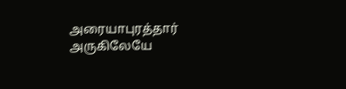அரையாபுரத்தார் அருகிலேயே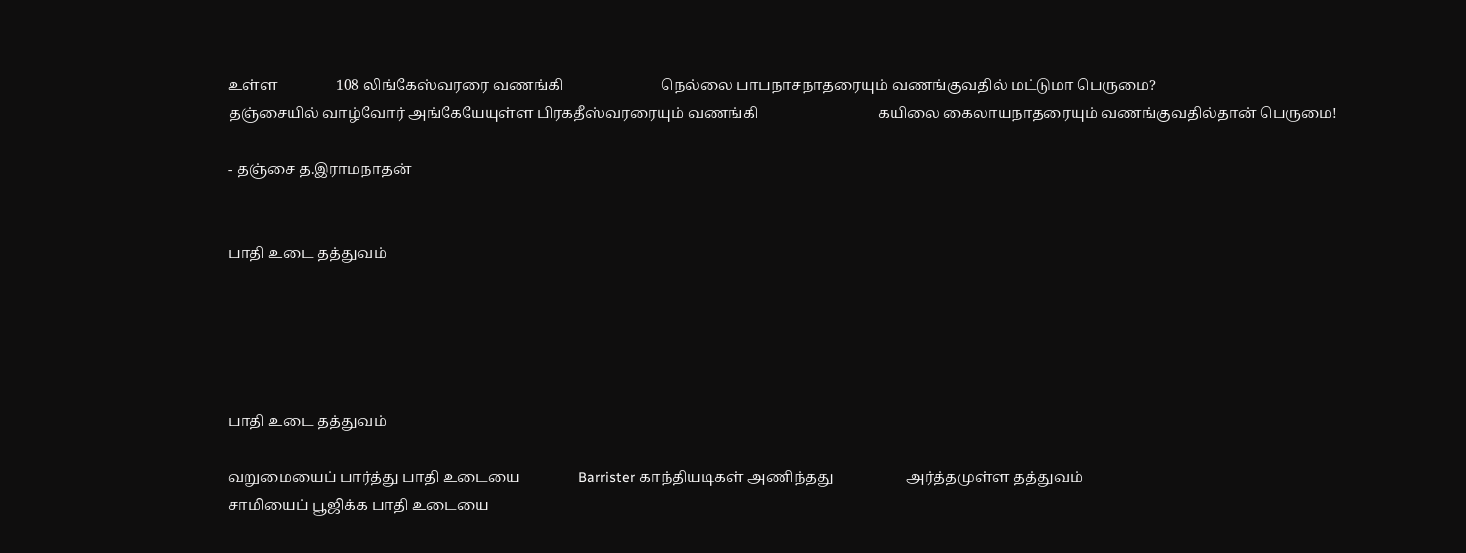உள்ள                108 லிங்கேஸ்வரரை வணங்கி                           நெல்லை பாபநாசநாதரையும் வணங்குவதில் மட்டுமா பெருமை?
தஞ்சையில் வாழ்வோர் அங்கேயேயுள்ள பிரகதீஸ்வரரையும் வணங்கி                                 கயிலை கைலாயநாதரையும் வணங்குவதில்தான் பெருமை!

- தஞ்சை த.இராமநாதன்


பாதி உடை தத்துவம்





பாதி உடை தத்துவம்

வறுமையைப் பார்த்து பாதி உடையை                Barrister காந்தியடிகள் அணிந்தது                    அர்த்தமுள்ள தத்துவம்
சாமியைப் பூஜிக்க பாதி உடையை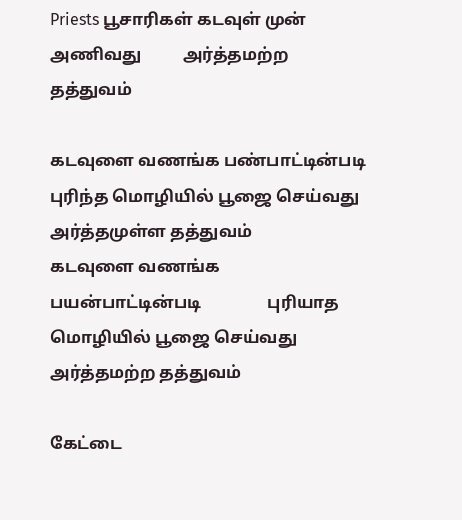Priests பூசாரிகள் கடவுள் முன் அணிவது          அர்த்தமற்ற தத்துவம்

கடவுளை வணங்க பண்பாட்டின்படி                    புரிந்த மொழியில் பூஜை செய்வது                      அர்த்தமுள்ள தத்துவம்                                              கடவுளை வணங்க பயன்பாட்டின்படி                புரியாத மொழியில் பூஜை செய்வது அர்த்தமற்ற தத்துவம்

கேட்டை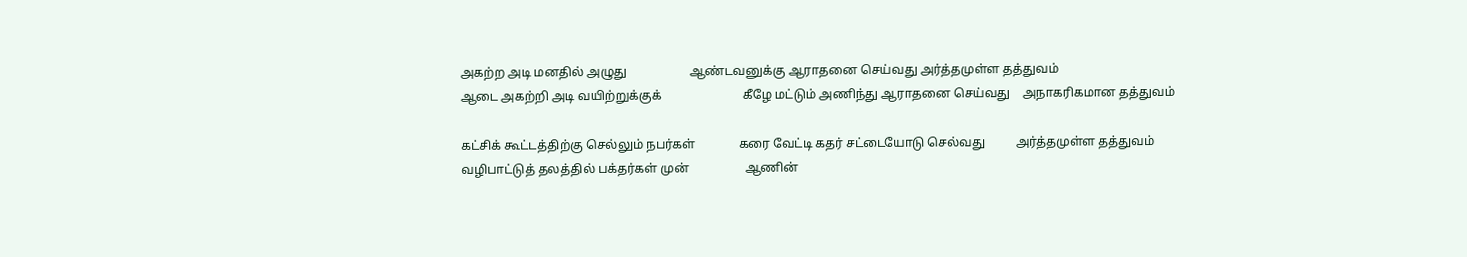அகற்ற அடி மனதில் அழுது                    ஆண்டவனுக்கு ஆராதனை செய்வது அர்த்தமுள்ள தத்துவம்                                          ஆடை அகற்றி அடி வயிற்றுக்குக்                          கீழே மட்டும் அணிந்து ஆராதனை செய்வது    அநாகரிகமான தத்துவம்

கட்சிக் கூட்டத்திற்கு செல்லும் நபர்கள்              கரை வேட்டி கதர் சட்டையோடு செல்வது          அர்த்தமுள்ள தத்துவம்                          வழிபாட்டுத் தலத்தில் பக்தர்கள் முன்                  ஆணின்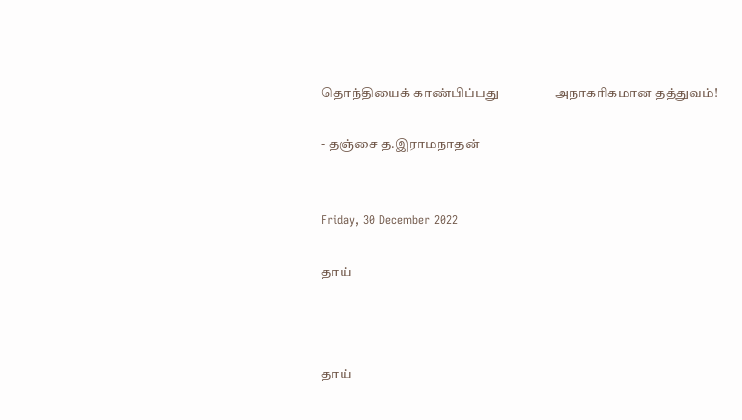தொந்தியைக் காண்பிப்பது                  அநாகரிகமான தத்துவம்!

- தஞ்சை த.இராமநாதன்


Friday, 30 December 2022

தாய்



தாய்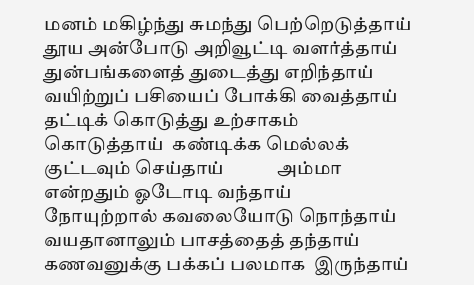மனம் மகிழ்ந்து சுமந்து பெற்றெடுத்தாய்
தூய அன்போடு அறிவூட்டி வளர்த்தாய்
துன்பங்களைத் துடைத்து எறிந்தாய்
வயிற்றுப் பசியைப் போக்கி வைத்தாய்
தட்டிக் கொடுத்து உற்சாகம் கொடுத்தாய்  கண்டிக்க மெல்லக் குட்டவும் செய்தாய்            அம்மா என்றதும் ஓடோடி வந்தாய்                        நோயுற்றால் கவலையோடு நொந்தாய்              வயதானாலும் பாசத்தைத் தந்தாய்                      கணவனுக்கு பக்கப் பலமாக  இருந்தாய்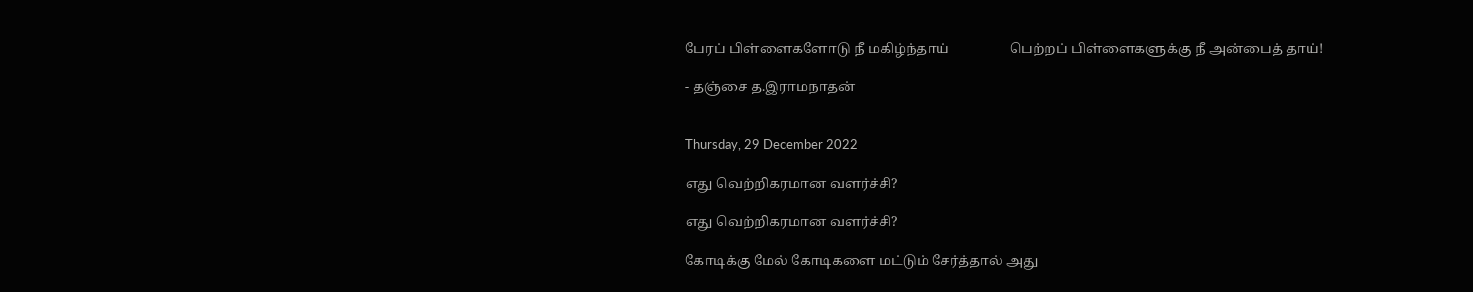பேரப் பிள்ளைகளோடு நீ மகிழ்ந்தாய்                  பெற்றப் பிள்ளைகளுக்கு நீ அன்பைத் தாய்!

- தஞ்சை த.இராமநாதன்


Thursday, 29 December 2022

எது வெற்றிகரமான வளர்ச்சி?

எது வெற்றிகரமான வளர்ச்சி?

கோடிக்கு மேல் கோடிகளை மட்டும் சேர்த்தால் அது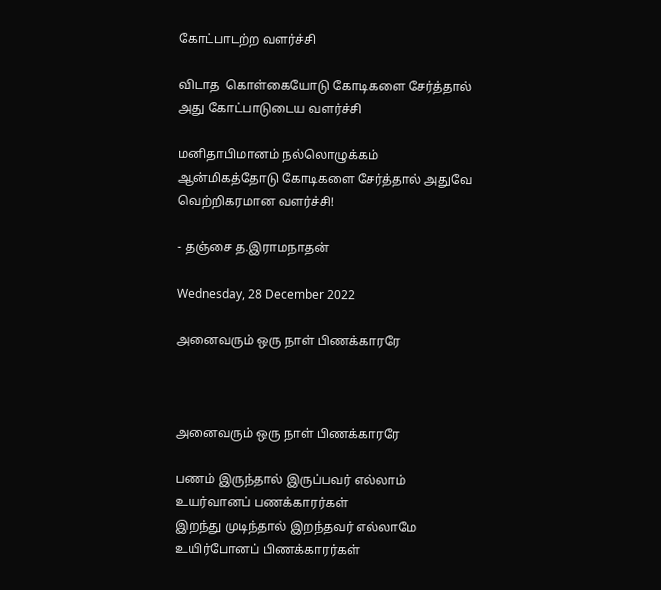கோட்பாடற்ற வளர்ச்சி

விடாத  கொள்கையோடு கோடிகளை சேர்த்தால் அது கோட்பாடுடைய வளர்ச்சி

மனிதாபிமானம் நல்லொழுக்கம் ஆன்மிகத்தோடு கோடிகளை சேர்த்தால் அதுவே வெற்றிகரமான வளர்ச்சி!

- தஞ்சை த.இராமநாதன்

Wednesday, 28 December 2022

அனைவரும் ஒரு நாள் பிணக்காரரே



அனைவரும் ஒரு நாள் பிணக்காரரே

பணம் இருந்தால் இருப்பவர் எல்லாம் உயர்வானப் பணக்காரர்கள்
இறந்து முடிந்தால் இறந்தவர் எல்லாமே உயிர்போனப் பிணக்காரர்கள்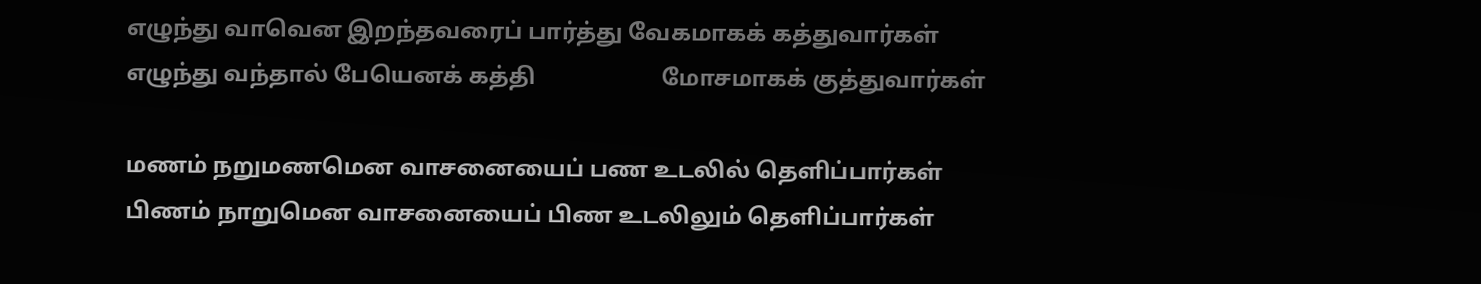எழுந்து வாவென இறந்தவரைப் பார்த்து வேகமாகக் கத்துவார்கள்
எழுந்து வந்தால் பேயெனக் கத்தி                      மோசமாகக் குத்துவார்கள்

மணம் நறுமணமென வாசனையைப் பண உடலில் தெளிப்பார்கள்
பிணம் நாறுமென வாசனையைப் பிண உடலிலும் தெளிப்பார்கள்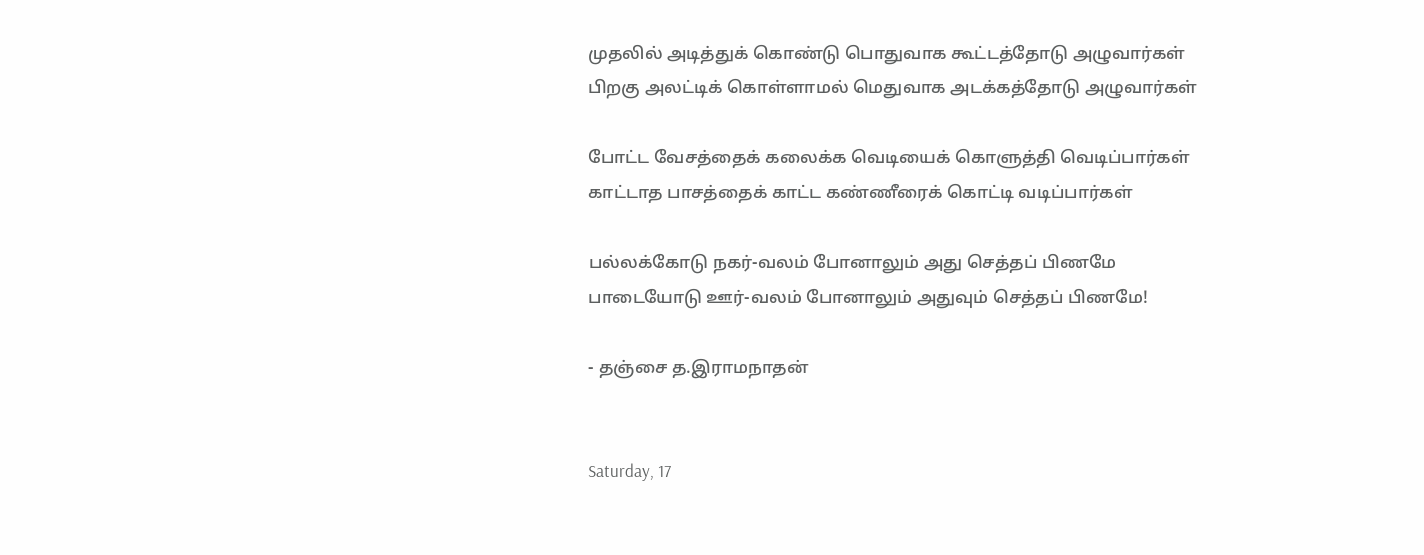முதலில் அடித்துக் கொண்டு பொதுவாக கூட்டத்தோடு அழுவார்கள்
பிறகு அலட்டிக் கொள்ளாமல் மெதுவாக அடக்கத்தோடு அழுவார்கள்

போட்ட வேசத்தைக் கலைக்க வெடியைக் கொளுத்தி வெடிப்பார்கள்
காட்டாத பாசத்தைக் காட்ட கண்ணீரைக் கொட்டி வடிப்பார்கள்

பல்லக்கோடு நகர்-வலம் போனாலும் அது செத்தப் பிணமே
பாடையோடு ஊர்-வலம் போனாலும் அதுவும் செத்தப் பிணமே!

- தஞ்சை த.இராமநாதன்


Saturday, 17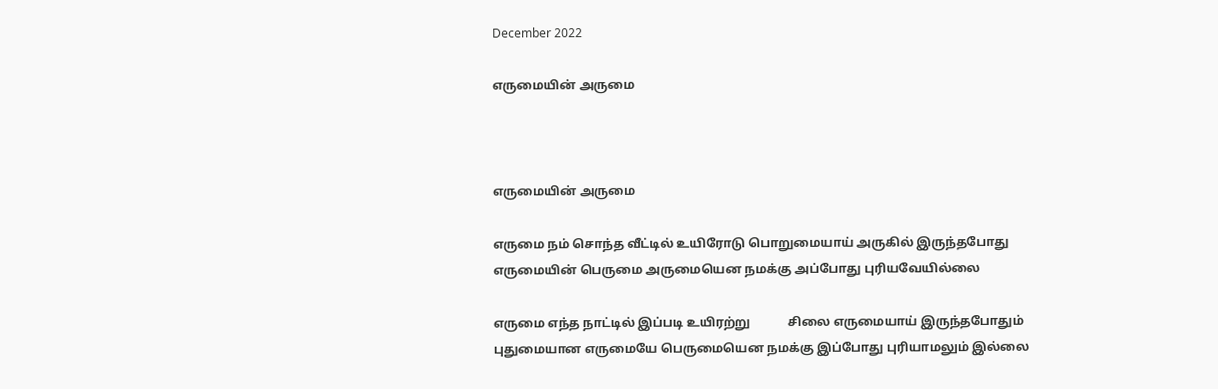December 2022

எருமையின் அருமை



எருமையின் அருமை

எருமை நம் சொந்த வீட்டில் உயிரோடு பொறுமையாய் அருகில் இருந்தபோது எருமையின் பெருமை அருமையென நமக்கு அப்போது புரியவேயில்லை

எருமை எந்த நாட்டில் இப்படி உயிரற்று            சிலை எருமையாய் இருந்தபோதும்                    புதுமையான எருமையே பெருமையென நமக்கு இப்போது புரியாமலும் இல்லை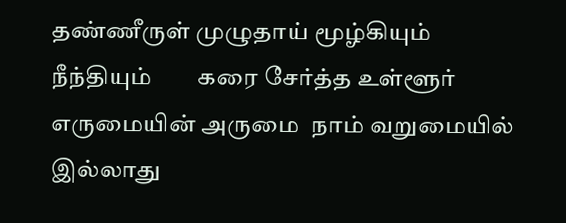தண்ணீருள் முழுதாய் மூழ்கியும் நீந்தியும்        கரை சேர்த்த உள்ளூர் எருமையின் அருமை  நாம் வறுமையில் இல்லாது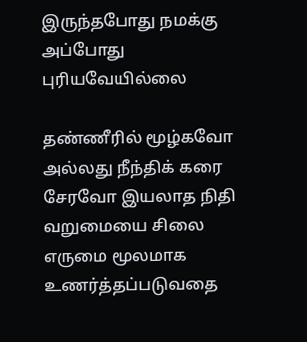இருந்தபோது நமக்கு அப்போது புரியவேயில்லை

தண்ணீரில் மூழ்கவோ அல்லது நீந்திக் கரை சேரவோ இயலாத நிதி வறுமையை சிலை எருமை மூலமாக உணர்த்தப்படுவதை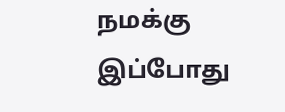நமக்கு இப்போது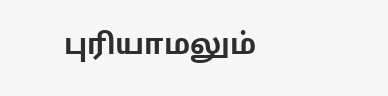புரியாமலும்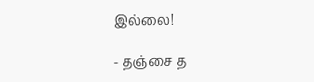இல்லை!

- தஞ்சை த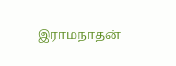இராமநாதன்